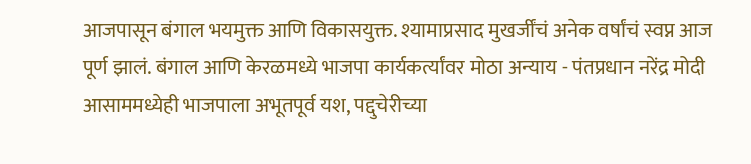आजपासून बंगाल भयमुक्त आणि विकासयुक्त. श्यामाप्रसाद मुखर्जींचं अनेक वर्षांचं स्वप्न आज पूर्ण झालं. बंगाल आणि केरळमध्ये भाजपा कार्यकर्त्यांवर मोठा अन्याय - पंतप्रधान नरेंद्र मोदी
आसाममध्येही भाजपाला अभूतपूर्व यश, पद्दुचेरीच्या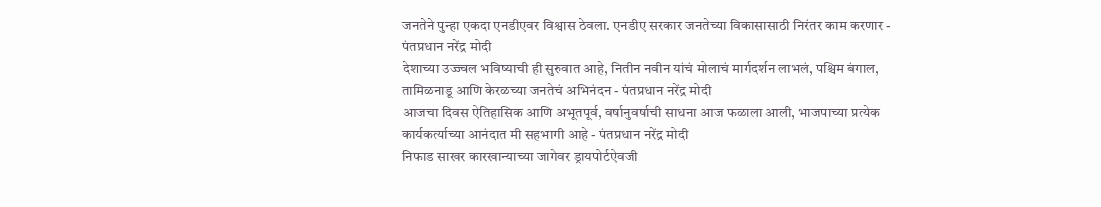जनतेने पुन्हा एकदा एनडीएवर विश्वास ठेवला. एनडीए सरकार जनतेच्या विकासासाठी निरंतर काम करणार - पंतप्रधान नरेंद्र मोदी
देशाच्या उज्ज्वल भविष्याची ही सुरुवात आहे, नितीन नवीन यांचं मोलाचं मार्गदर्शन लाभलं, पश्चिम बंगाल, तामिळनाडू आणि केरळच्या जनतेचं अभिनंदन - पंतप्रधान नरेंद्र मोदी
आजचा दिवस ऐतिहासिक आणि अभूतपूर्व, वर्षानुवर्षाची साधना आज फळाला आली, भाजपाच्या प्रत्येक कार्यकर्त्याच्या आनंदात मी सहभागी आहे - पंतप्रधान नरेंद्र मोदी
निफाड साखर कारखान्याच्या जागेवर ड्रायपोर्टऐवजी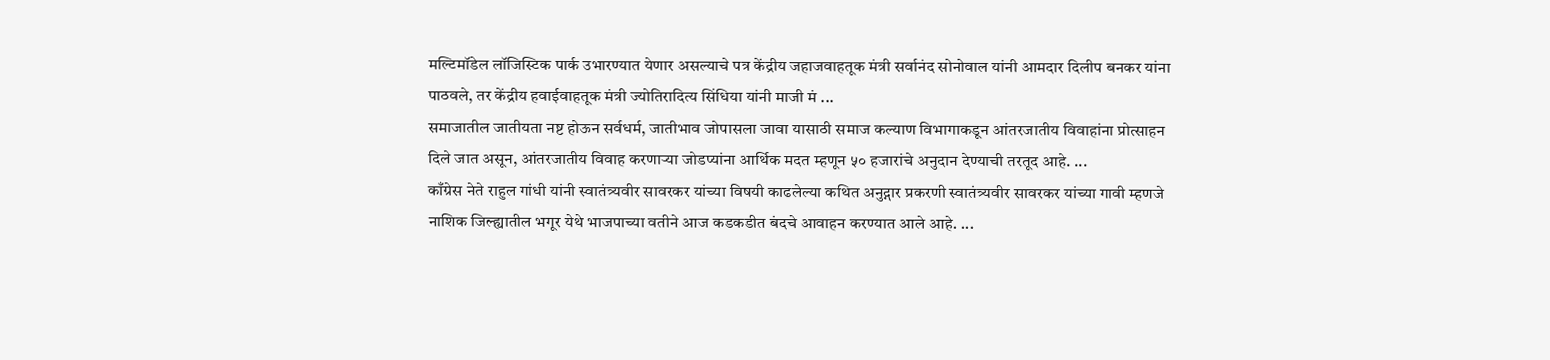मल्टिमॉडेल लॉजिस्टिक पार्क उभारण्यात येणार असल्याचे पत्र केंद्रीय जहाजवाहतूक मंत्री सर्वानंद सोनोवाल यांनी आमदार दिलीप बनकर यांना पाठवले, तर केंद्रीय हवाईवाहतूक मंत्री ज्योतिरादित्य सिंधिया यांनी माजी मं ...
समाजातील जातीयता नष्ट होऊन सर्वधर्म, जातीभाव जोपासला जावा यासाठी समाज कल्याण विभागाकडून आंतरजातीय विवाहांना प्रोत्साहन दिले जात असून, आंतरजातीय विवाह करणाऱ्या जोडप्यांना आर्थिक मदत म्हणून ५० हजारांचे अनुदान देण्याची तरतूद आहे. ...
काँग्रेस नेते राहुल गांधी यांनी स्वातंत्र्यवीर सावरकर यांच्या विषयी काढलेल्या कथित अनुद्गार प्रकरणी स्वातंत्र्यवीर सावरकर यांच्या गावी म्हणजे नाशिक जिल्ह्यातील भगूर येथे भाजपाच्या वतीने आज कडकडीत बंदचे आवाहन करण्यात आले आहे. ...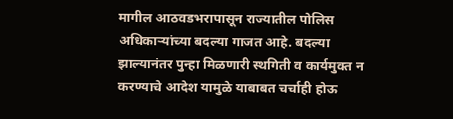मागील आठवडभरापासून राज्यातील पोलिस अधिकाऱ्यांच्या बदल्या गाजत आहे. बदल्या झाल्यानंतर पुन्हा मिळणारी स्थगिती व कार्यमुक्त न करण्याचे आदेश यामुळे याबाबत चर्चाही होऊ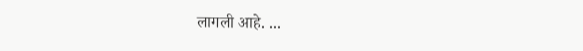लागली आहे. ...